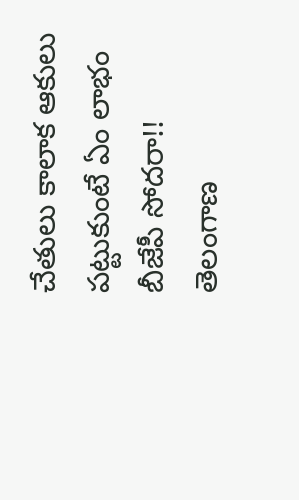చేతులు కాలాక ఆకులు పట్టుకుంటే ఏం లాభం బీజేపీ సోదరా!!
తెలంగాణ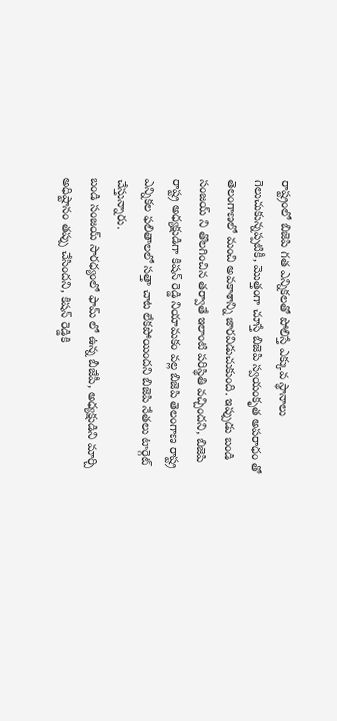రాష్ట్రంలో బిజెపి గత ఎన్నికలతో పోలిస్తే ఎక్కువ స్థానాలు గెలుచుకున్నప్పటికీ, మొత్తంగా చూస్తే బిజెపి స్వయంకృత అపరాధం తో తెలంగాణలో మంచి అవకాశాన్ని జారవిడుచుకుంది. ఇప్పుడు బండి సంజయ్ ని తొలగించిన తర్వాతే ఇలాంటి పరిస్థితి వచ్చిందని, బిజెపి రాష్ట్ర అధ్యక్షుడిగా కిషన్ రెడ్డి నియామకం వల్ల బిజెపి తెలంగాణ రాష్ట్ర ఎన్నికల ఫలితాలలో సత్తా చాట లేకపోయిందని బిజెపి నేతలు టార్గెట్ చేస్తున్నారు.
బండి సంజయ్ సారధ్యంలో ఫామ్ లో ఉన్న బీజేపీ, అధ్యక్షుడిని మార్చి అధిష్టానం తప్పు చేసిందని, కిషన్ రెడ్డికి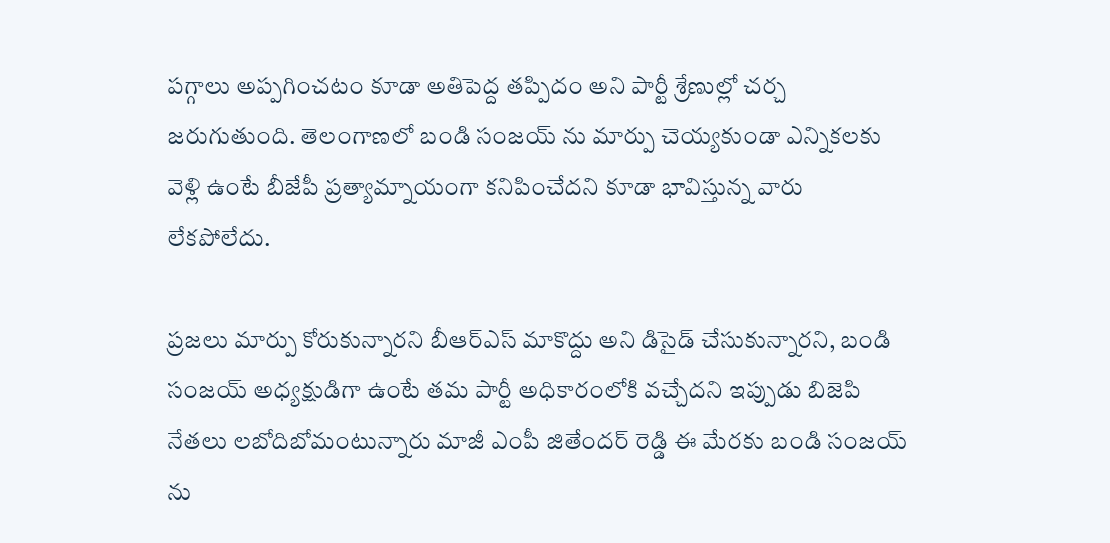పగ్గాలు అప్పగించటం కూడా అతిపెద్ద తప్పిదం అని పార్టీ శ్రేణుల్లో చర్చ జరుగుతుంది. తెలంగాణలో బండి సంజయ్ ను మార్పు చెయ్యకుండా ఎన్నికలకు వెళ్లి ఉంటే బీజేపీ ప్రత్యామ్నాయంగా కనిపించేదని కూడా భావిస్తున్న వారు లేకపోలేదు.

ప్రజలు మార్పు కోరుకున్నారని బీఆర్ఎస్ మాకొద్దు అని డిసైడ్ చేసుకున్నారని, బండి సంజయ్ అధ్యక్షుడిగా ఉంటే తమ పార్టీ అధికారంలోకి వచ్చేదని ఇప్పుడు బిజెపి నేతలు లబోదిబోమంటున్నారు మాజీ ఎంపీ జితేందర్ రెడ్డి ఈ మేరకు బండి సంజయ్ ను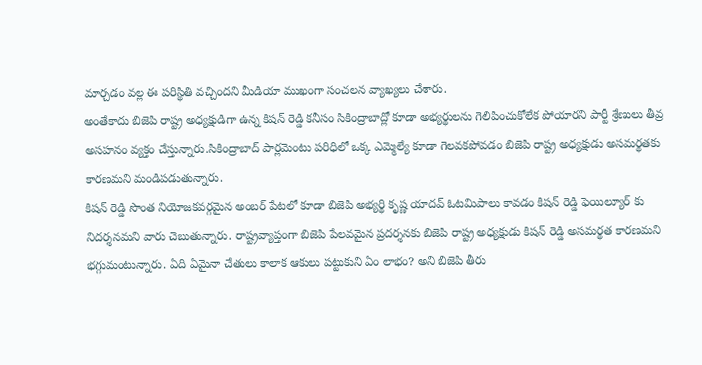మార్చడం వల్ల ఈ పరిస్థితి వచ్చిందని మీడియా ముఖంగా సంచలన వ్యాఖ్యలు చేశారు.
అంతేకాదు బిజెపి రాష్ట్ర అధ్యక్షుడిగా ఉన్న కిషన్ రెడ్డి కనీసం సికింద్రాబాద్లో కూడా అభ్యర్థులను గెలిపించుకోలేక పోయారని పార్టీ శ్రేణులు తీవ్ర అసహనం వ్యక్తం చేస్తున్నారు.సికింద్రాబాద్ పార్లమెంటు పరిధిలో ఒక్క ఎమ్మెల్యే కూడా గెలవకపోవడం బిజెపి రాష్ట్ర అధ్యక్షుడు అసమర్థతకు కారణమని మండిపడుతున్నారు.
కిషన్ రెడ్డి సొంత నియోజకవర్గమైన అంబర్ పేటలో కూడా బిజెపి అభ్యర్థి కృష్ణ యాదవ్ ఓటమిపాలు కావడం కిషన్ రెడ్డి ఫెయిల్యూర్ కు నిదర్శనమని వారు చెబుతున్నారు. రాష్ట్రవ్యాప్తంగా బిజెపి పేలవమైన ప్రదర్శనకు బిజెపి రాష్ట్ర అధ్యక్షుడు కిషన్ రెడ్డి అసమర్థత కారణమని భగ్గుమంటున్నారు. ఏది ఏమైనా చేతులు కాలాక ఆకులు పట్టుకుని ఏం లాభం? అని బిజెపి తీరు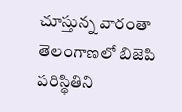చూస్తున్న వారంతా తెలంగాణలో బిజెపి పరిస్థితిని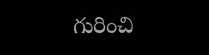గురించి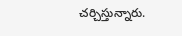చర్చిస్తున్నారు.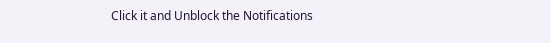Click it and Unblock the Notifications